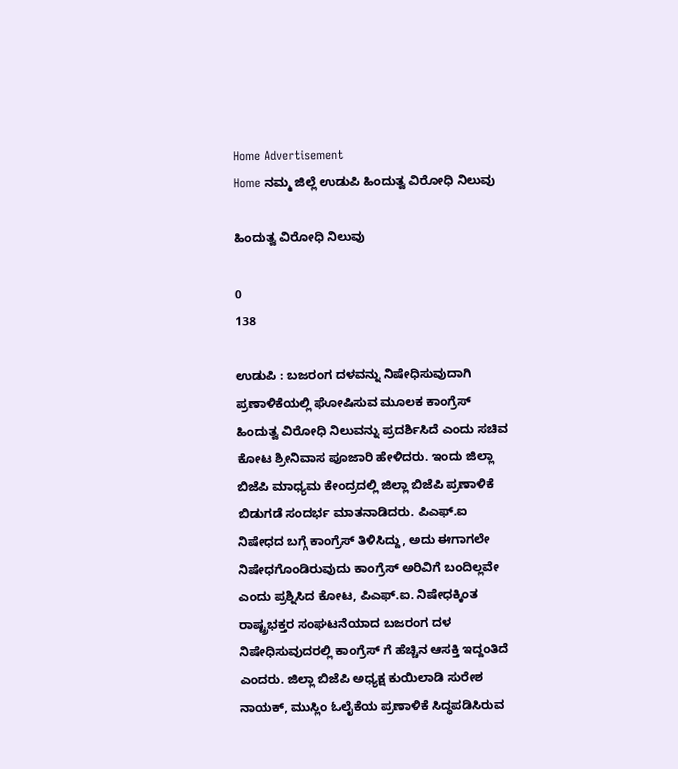Home Advertisement
Home ನಮ್ಮ ಜಿಲ್ಲೆ ಉಡುಪಿ ಹಿಂದುತ್ವ ವಿರೋಧಿ ನಿಲುವು

ಹಿಂದುತ್ವ ವಿರೋಧಿ ನಿಲುವು

0
138

ಉಡುಪಿ : ಬಜರಂಗ ದಳವನ್ನು ನಿಷೇಧಿಸುವುದಾಗಿ ಪ್ರಣಾಳಿಕೆಯಲ್ಲಿ ಘೋಷಿಸುವ ಮೂಲಕ ಕಾಂಗ್ರೆಸ್ ಹಿಂದುತ್ವ ವಿರೋಧಿ ನಿಲುವನ್ನು ಪ್ರದರ್ಶಿಸಿದೆ ಎಂದು ಸಚಿವ ಕೋಟ ಶ್ರೀನಿವಾಸ ಪೂಜಾರಿ ಹೇಳಿದರು. ಇಂದು ಜಿಲ್ಲಾ ಬಿಜೆಪಿ ‌ಮಾಧ್ಯಮ‌‌ ಕೇಂದ್ರದಲ್ಲಿ ಜಿಲ್ಲಾ ಬಿಜೆಪಿ ಪ್ರಣಾಳಿಕೆ ಬಿಡುಗಡೆ ಸಂದರ್ಭ ಮಾತನಾಡಿದರು. ಪಿಎಫ್.ಐ ನಿಷೇಧದ ಬಗ್ಗೆ ಕಾಂಗ್ರೆಸ್ ತಿಳಿಸಿದ್ದು, ಅದು ಈಗಾಗಲೇ ನಿಷೇಧಗೊಂಡಿರುವುದು ಕಾಂಗ್ರೆಸ್ ಅರಿವಿಗೆ ಬಂದಿಲ್ಲವೇ ಎಂದು ಪ್ರಶ್ನಿಸಿದ ಕೋಟ, ಪಿಎಫ್.ಐ. ನಿಷೇಧಕ್ಕಿಂತ ರಾಷ್ಟ್ರಭಕ್ತರ ಸಂಘಟನೆಯಾದ ಬಜರಂಗ ದಳ ನಿಷೇಧಿಸುವುದರಲ್ಲಿ ಕಾಂಗ್ರೆಸ್ ಗೆ ಹೆಚ್ಚಿನ‌ ಆಸಕ್ತಿ‌ ಇದ್ದಂತಿದೆ ಎಂದರು. ಜಿಲ್ಲಾ ಬಿಜೆಪಿ ಅಧ್ಯಕ್ಷ ಕುಯಿಲಾಡಿ ಸುರೇಶ ನಾಯಕ್, ಮುಸ್ಲಿಂ ಓಲೈಕೆಯ ಪ್ರಣಾಳಿಕೆ ಸಿದ್ಧಪಡಿಸಿರುವ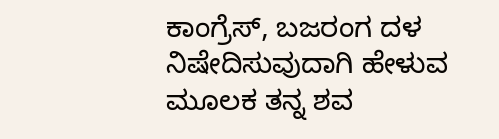ಕಾಂಗ್ರೆಸ್, ಬಜರಂಗ ದಳ ನಿಷೇದಿಸುವುದಾಗಿ ಹೇಳುವ ಮೂಲಕ ತನ್ನ ಶವ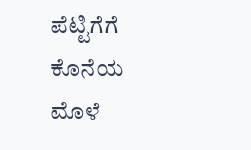ಪೆಟ್ಟಿಗೆಗೆ ಕೊನೆಯ ಮೊಳೆ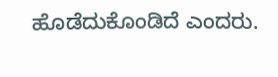ಹೊಡೆದುಕೊಂಡಿದೆ ಎಂದರು.